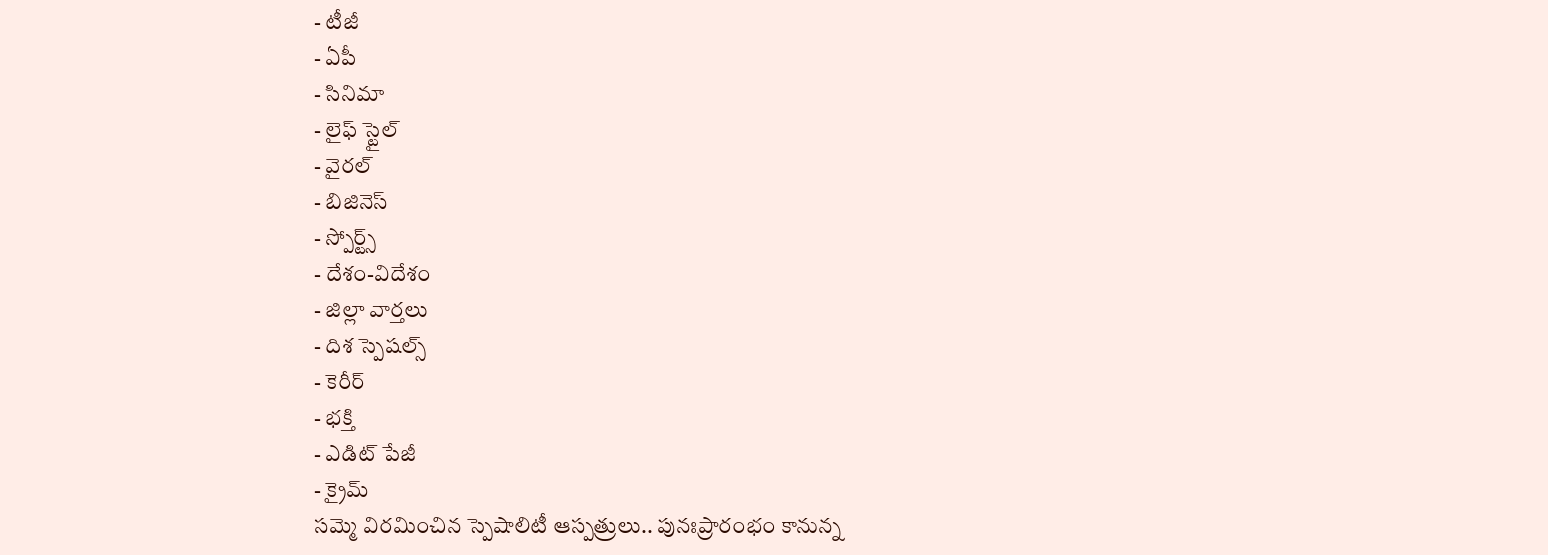- టీజీ
- ఏపీ
- సినిమా
- లైఫ్ స్టైల్
- వైరల్
- బిజినెస్
- స్పోర్ట్స్
- దేశం-విదేశం
- జిల్లా వార్తలు
- దిశ స్పెషల్స్
- కెరీర్
- భక్తి
- ఎడిట్ పేజీ
- క్రైమ్
సమ్మె విరమించిన స్పెషాలిటీ ఆస్పత్రులు.. పునఃప్రారంభం కానున్న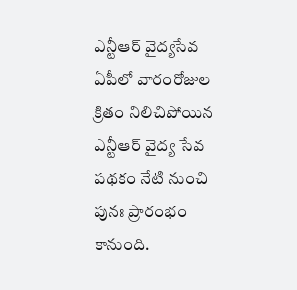ఎన్టీఆర్ వైద్యసేవ
ఏపీలో వారంరోజుల క్రితం నిలిచిపోయిన ఎన్టీఆర్ వైద్య సేవ పథకం నేటి నుంచి పునః ప్రారంభం కానుంది.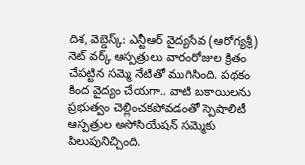దిశ, వెబ్డెస్క్: ఎన్టీఆర్ వైద్యసేవ (ఆరోగ్యశ్రీ) నెట్ వర్క్ ఆస్పత్రులు వారంరోజుల క్రితం చేపట్టిన సమ్మె నేటితో ముగిసింది. పథకం కింద వైద్యం చేయగా.. వాటి బకాయిలను ప్రభుత్వం చెల్లించకపోవడంతో స్పెషాలిటీ ఆస్పత్రుల అసోసియేషన్ సమ్మెకు పిలుపునిచ్చింది.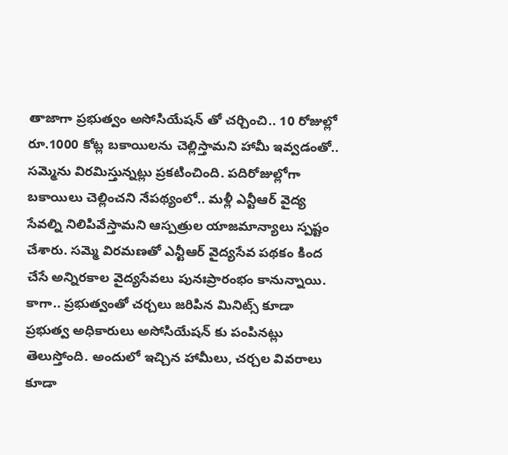తాజాగా ప్రభుత్వం అసోసియేషన్ తో చర్చించి.. 10 రోజుల్లో రూ.1000 కోట్ల బకాయిలను చెల్లిస్తామని హామీ ఇవ్వడంతో.. సమ్మెను విరమిస్తున్నట్లు ప్రకటించింది. పదిరోజుల్లోగా బకాయిలు చెల్లించని నేపథ్యంలో.. మళ్లీ ఎన్టీఆర్ వైద్య సేవల్ని నిలిపివేస్తామని ఆస్పత్రుల యాజమాన్యాలు స్పష్టం చేశారు. సమ్మె విరమణతో ఎన్టీఆర్ వైద్యసేవ పథకం కింద చేసే అన్నిరకాల వైద్యసేవలు పునఃప్రారంభం కానున్నాయి. కాగా.. ప్రభుత్వంతో చర్చలు జరిపిన మినిట్స్ కూడా ప్రభుత్వ అధికారులు అసోసియేషన్ కు పంపినట్లు తెలుస్తోంది. అందులో ఇచ్చిన హామీలు, చర్చల వివరాలు కూడా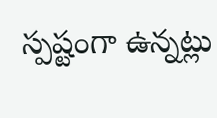స్పష్టంగా ఉన్నట్లు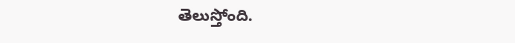తెలుస్తోంది.